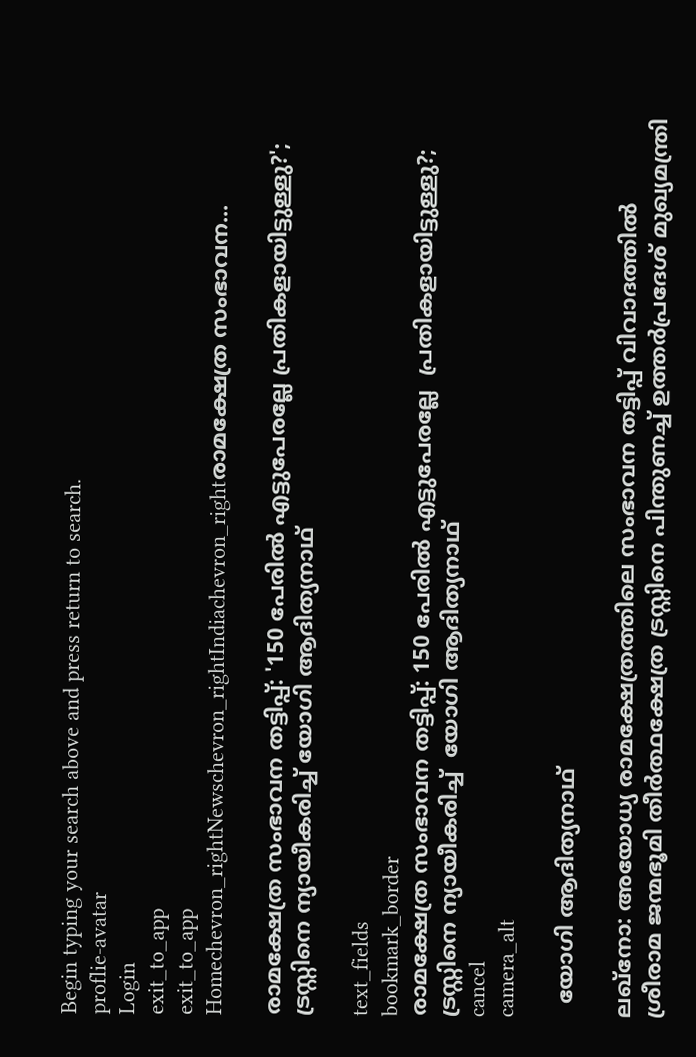Begin typing your search above and press return to search.
proflie-avatar
Login
exit_to_app
exit_to_app
Homechevron_rightNewschevron_rightIndiachevron_rightരാമക്ഷേത്ര സംഭാവന...

രാമക്ഷേത്ര സംഭാവന തട്ടിപ്പ്: '150 പേരിൽ എട്ടുപേരല്ലേ പ്രതികളായിട്ടുള്ളു?'; ട്രസ്റ്റിനെ ന്യായീകരിച്ച് യോഗി ആദിത്യനാഥ്

text_fields
bookmark_border
രാമക്ഷേത്ര സംഭാവന തട്ടിപ്പ്: 150 പേരിൽ എട്ടുപേരല്ലേ  പ്രതികളായിട്ടുള്ളു?; ട്രസ്റ്റിനെ ന്യായീകരിച്ച്  യോഗി ആദിത്യനാഥ്
cancel
camera_alt

  യോഗി ആദിത്യനാഥ്

ലഖ്നോ: അയോധ്യ രാമക്ഷേത്രത്തിലെ സംഭാവന തട്ടിപ്പ് വിവാദത്തിൽ ശ്രീരാമ ജന്മഭൂമി തീർത്ഥക്ഷേത്ര ട്രസ്റ്റിനെ പിന്തുണച്ച് ഉത്തർപ്രദേശ് മുഖ്യമന്ത്രി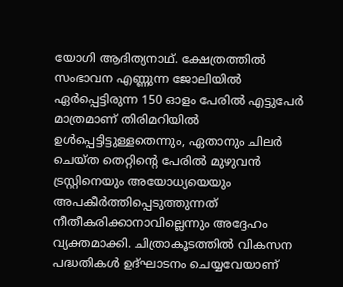യോഗി ആദിത്യനാഥ്. ക്ഷേത്രത്തിൽ സംഭാവന എണ്ണുന്ന ജോലിയിൽ ഏർപ്പെട്ടിരുന്ന 150 ഓളം പേരിൽ എട്ടുപേർ മാത്രമാണ് തിരിമറിയിൽ ഉൾപ്പെട്ടിട്ടുള്ളതെന്നും, ഏതാനും ചിലർ ചെയ്ത തെറ്റിന്റെ പേരിൽ മുഴുവൻ ട്രസ്റ്റിനെയും അയോധ്യയെയും അപകീർത്തിപ്പെടുത്തുന്നത് നീതീകരിക്കാനാവില്ലെന്നും അദ്ദേഹം വ്യക്തമാക്കി. ചിത്രാകൂടത്തിൽ വികസന പദ്ധതികൾ ഉദ്ഘാടനം ചെയ്യവേയാണ്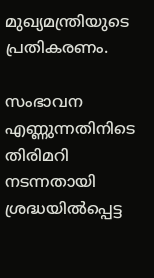മുഖ്യമന്ത്രിയുടെ പ്രതികരണം.

സംഭാവന എണ്ണുന്നതിനിടെ തിരിമറി നടന്നതായി ശ്രദ്ധയിൽപ്പെട്ട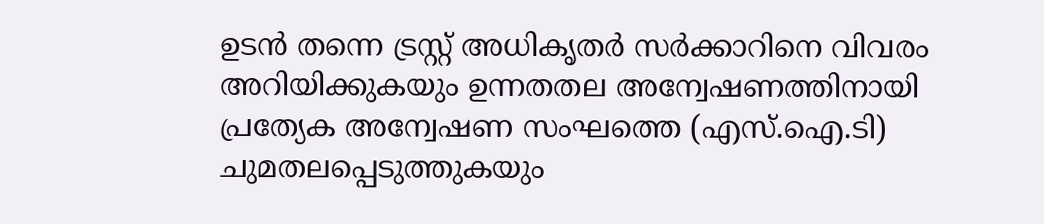ഉടൻ തന്നെ ട്രസ്റ്റ് അധികൃതർ സർക്കാറിനെ വിവരം അറിയിക്കുകയും ഉന്നതതല അന്വേഷണത്തിനായി പ്രത്യേക അന്വേഷണ സംഘത്തെ (എസ്‌.ഐ.ടി) ചുമതലപ്പെടുത്തുകയും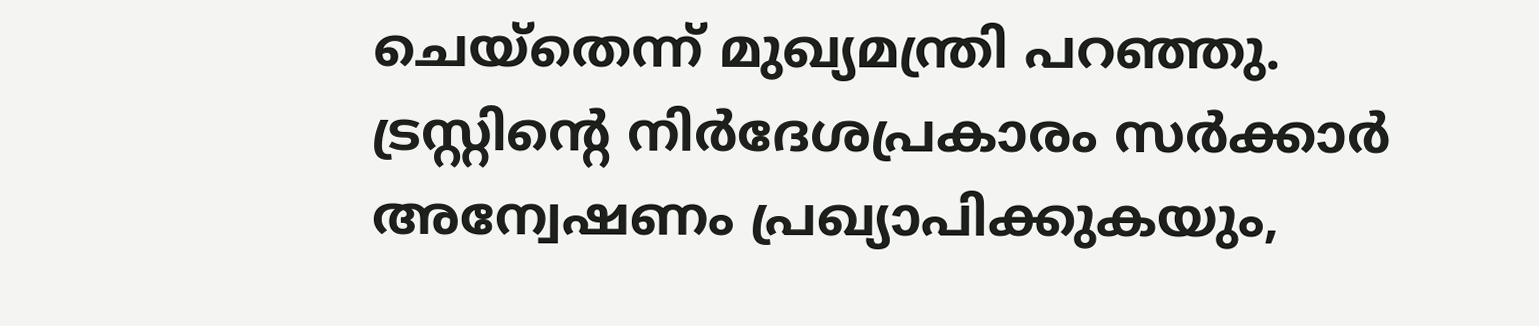ചെയ്തെന്ന് മുഖ്യമന്ത്രി പറഞ്ഞു. ട്രസ്റ്റിന്റെ നിർദേശപ്രകാരം സർക്കാർ അന്വേഷണം പ്രഖ്യാപിക്കുകയും,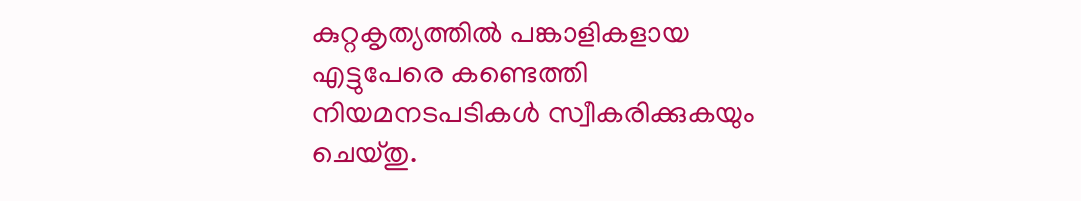കുറ്റകൃത്യത്തിൽ പങ്കാളികളായ എട്ടുപേരെ കണ്ടെത്തി നിയമനടപടികൾ സ്വീകരിക്കുകയും ചെയ്തു.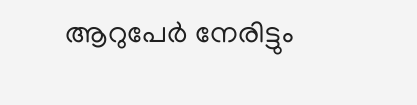ആറുപേർ നേരിട്ടും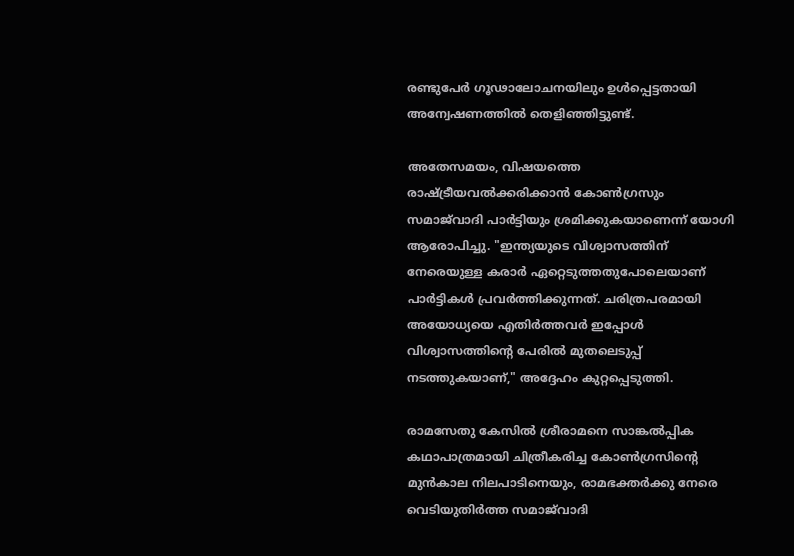രണ്ടുപേർ ഗൂഢാലോചനയിലും ഉൾപ്പെട്ടതായി അന്വേഷണത്തിൽ തെളിഞ്ഞിട്ടുണ്ട്.

അതേസമയം, വിഷയത്തെ രാഷ്ട്രീയവൽക്കരിക്കാൻ കോൺഗ്രസും സമാജ്‌വാദി പാർട്ടിയും ശ്രമിക്കുകയാണെന്ന് യോഗി ആരോപിച്ചു. "ഇന്ത്യയുടെ വിശ്വാസത്തിന് നേരെയുള്ള കരാർ ഏറ്റെടുത്തതുപോലെയാണ് പാർട്ടികൾ പ്രവർത്തിക്കുന്നത്. ചരിത്രപരമായി അയോധ്യയെ എതിർത്തവർ ഇപ്പോൾ വിശ്വാസത്തിന്റെ പേരിൽ മുതലെടുപ്പ് നടത്തുകയാണ്," അദ്ദേഹം കുറ്റപ്പെടുത്തി.

രാമസേതു കേസിൽ ശ്രീരാമനെ സാങ്കൽപ്പിക കഥാപാത്രമായി ചിത്രീകരിച്ച കോൺഗ്രസിന്റെ മുൻകാല നിലപാടിനെയും, രാമഭക്തർക്കു നേരെ വെടിയുതിർത്ത സമാജ്‌വാദി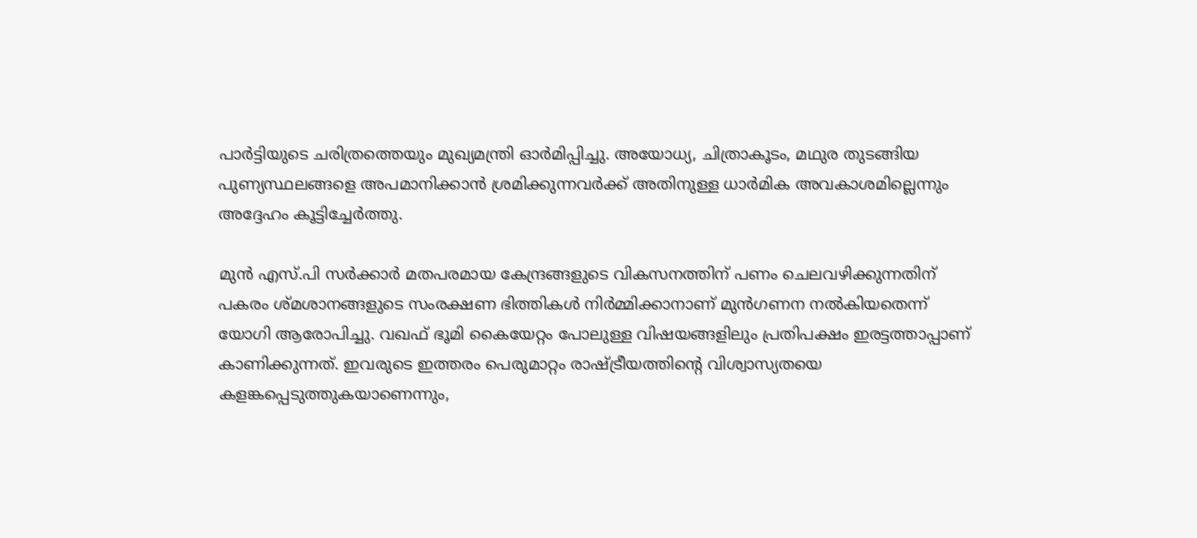പാർട്ടിയുടെ ചരിത്രത്തെയും മുഖ്യമന്ത്രി ഓർമിപ്പിച്ചു. അയോധ്യ, ചിത്രാകൂടം, മഥുര തുടങ്ങിയ പുണ്യസ്ഥലങ്ങളെ അപമാനിക്കാൻ ശ്രമിക്കുന്നവർക്ക് അതിനുള്ള ധാർമിക അവകാശമില്ലെന്നും അദ്ദേഹം കൂട്ടിച്ചേർത്തു.

മുൻ എസ്.പി സർക്കാർ മതപരമായ കേന്ദ്രങ്ങളുടെ വികസനത്തിന് പണം ചെലവഴിക്കുന്നതിന് പകരം ശ്മശാനങ്ങളുടെ സംരക്ഷണ ഭിത്തികൾ നിർമ്മിക്കാനാണ് മുൻഗണന നൽകിയതെന്ന് യോഗി ആരോപിച്ചു. വഖഫ് ഭൂമി കൈയേറ്റം പോലുള്ള വിഷയങ്ങളിലും പ്രതിപക്ഷം ഇരട്ടത്താപ്പാണ് കാണിക്കുന്നത്. ഇവരുടെ ഇത്തരം പെരുമാറ്റം രാഷ്ട്രീയത്തിന്റെ വിശ്വാസ്യതയെ കളങ്കപ്പെടുത്തുകയാണെന്നും,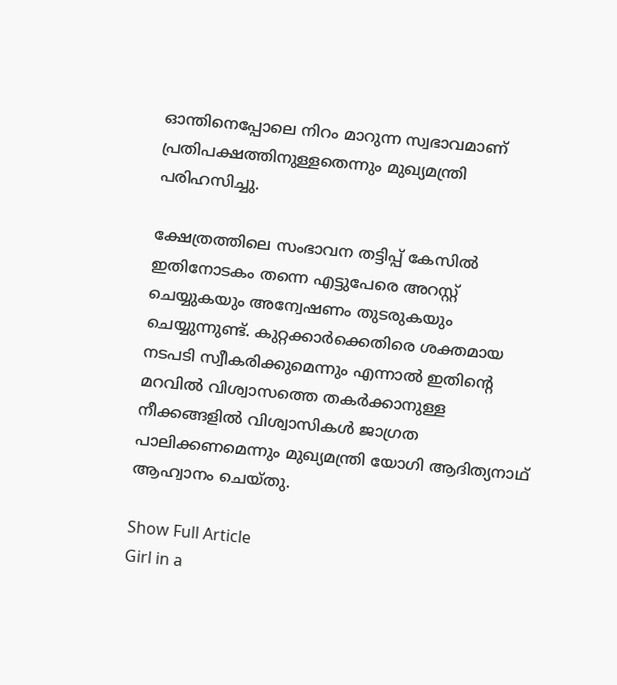ഓന്തിനെപ്പോലെ നിറം മാറുന്ന സ്വഭാവമാണ് പ്രതിപക്ഷത്തിനുള്ളതെന്നും മുഖ്യമന്ത്രി പരിഹസിച്ചു.

ക്ഷേത്രത്തിലെ സംഭാവന തട്ടിപ്പ് കേസിൽ ഇതിനോടകം തന്നെ എട്ടുപേരെ അറസ്റ്റ് ചെയ്യുകയും അന്വേഷണം തുടരുകയും ചെയ്യുന്നുണ്ട്. കുറ്റക്കാർക്കെതിരെ ശക്തമായ നടപടി സ്വീകരിക്കുമെന്നും എന്നാൽ ഇതിന്റെ മറവിൽ വിശ്വാസത്തെ തകർക്കാനുള്ള നീക്കങ്ങളിൽ വിശ്വാസികൾ ജാഗ്രത പാലിക്കണമെന്നും മുഖ്യമന്ത്രി യോഗി ആദിത്യനാഥ് ആഹ്വാനം ചെയ്തു.

Show Full Article
Girl in a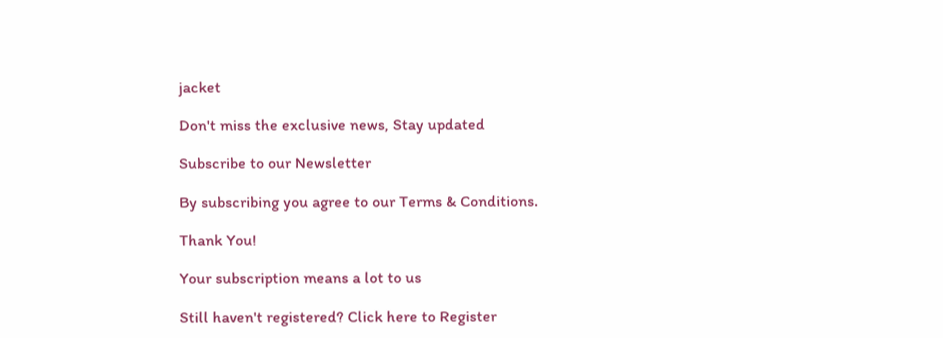jacket

Don't miss the exclusive news, Stay updated

Subscribe to our Newsletter

By subscribing you agree to our Terms & Conditions.

Thank You!

Your subscription means a lot to us

Still haven't registered? Click here to Register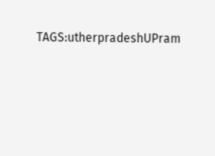TAGS:utherpradeshUPram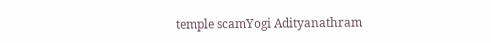temple scamYogi Adityanathram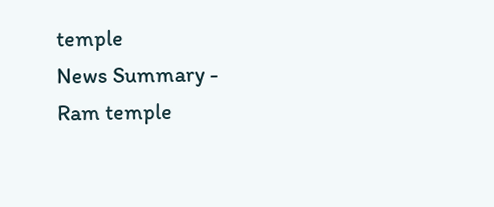temple
News Summary - Ram temple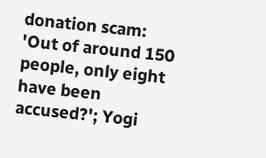donation scam: 'Out of around 150 people, only eight have been accused?'; Yogi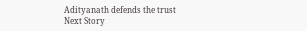Adityanath defends the trust
Next Story